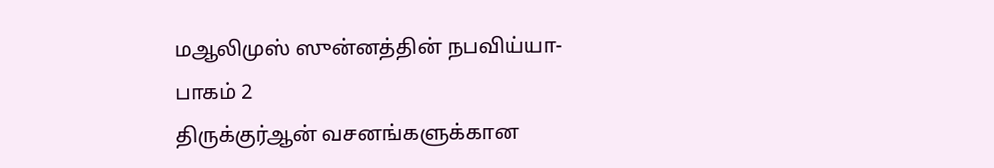மஆலிமுஸ் ஸுன்னத்தின் நபவிய்யா-பாகம் 2
திருக்குர்ஆன் வசனங்களுக்கான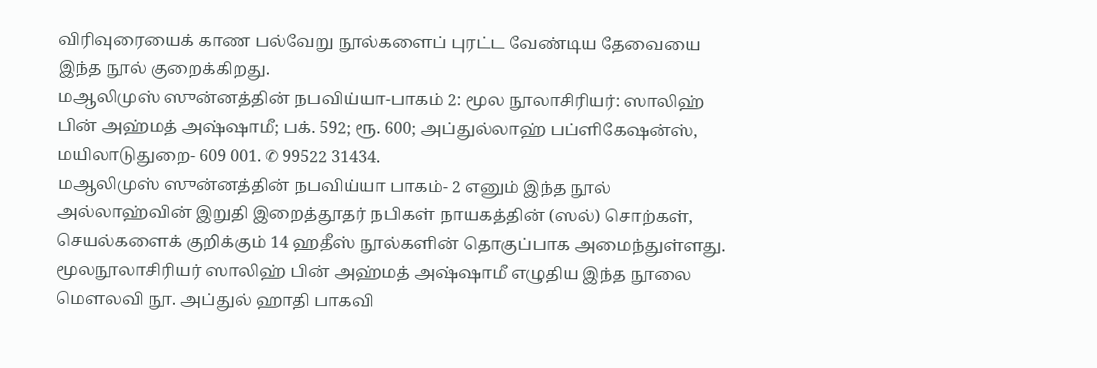விரிவுரையைக் காண பல்வேறு நூல்களைப் புரட்ட வேண்டிய தேவையை இந்த நூல் குறைக்கிறது.
மஆலிமுஸ் ஸுன்னத்தின் நபவிய்யா-பாகம் 2: மூல நூலாசிரியர்: ஸாலிஹ் பின் அஹ்மத் அஷ்ஷாமீ; பக். 592; ரூ. 600; அப்துல்லாஹ் பப்ளிகேஷன்ஸ், மயிலாடுதுறை- 609 001. ✆ 99522 31434.
மஆலிமுஸ் ஸுன்னத்தின் நபவிய்யா பாகம்- 2 எனும் இந்த நூல் அல்லாஹ்வின் இறுதி இறைத்தூதர் நபிகள் நாயகத்தின் (ஸல்) சொற்கள், செயல்களைக் குறிக்கும் 14 ஹதீஸ் நூல்களின் தொகுப்பாக அமைந்துள்ளது. மூலநூலாசிரியர் ஸாலிஹ் பின் அஹ்மத் அஷ்ஷாமீ எழுதிய இந்த நூலை மௌலவி நூ. அப்துல் ஹாதி பாகவி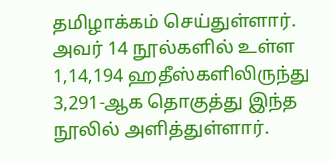தமிழாக்கம் செய்துள்ளார்.
அவர் 14 நூல்களில் உள்ள 1,14,194 ஹதீஸ்களிலிருந்து 3,291-ஆக தொகுத்து இந்த நூலில் அளித்துள்ளார்.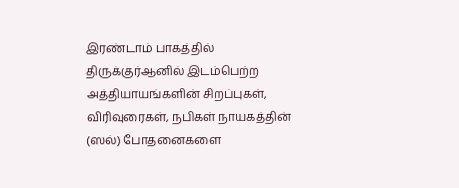இரண்டாம் பாகத்தில் திருக்குர்ஆனில் இடம்பெற்ற அத்தியாயங்களின் சிறப்புகள், விரிவுரைகள், நபிகள் நாயகத்தின் (ஸல்) போதனைகளை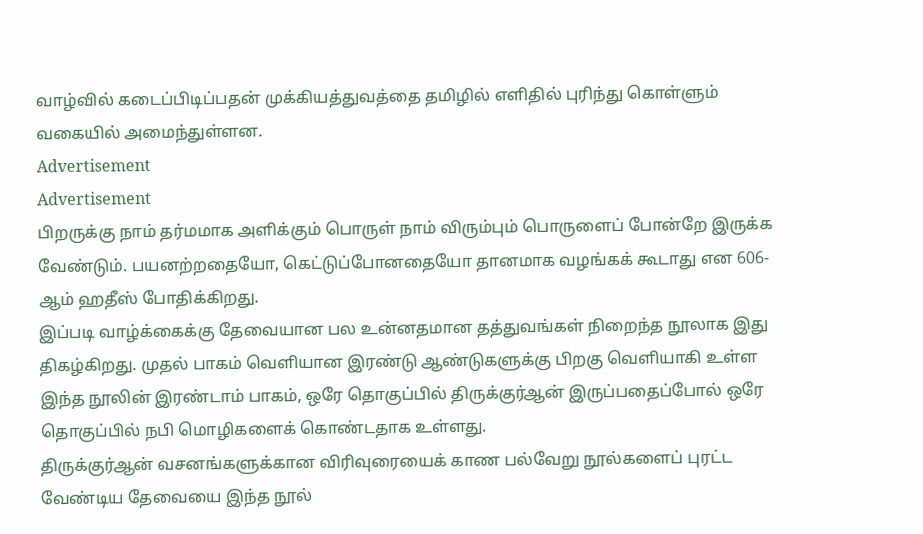வாழ்வில் கடைப்பிடிப்பதன் முக்கியத்துவத்தை தமிழில் எளிதில் புரிந்து கொள்ளும் வகையில் அமைந்துள்ளன.
Advertisement
Advertisement
பிறருக்கு நாம் தர்மமாக அளிக்கும் பொருள் நாம் விரும்பும் பொருளைப் போன்றே இருக்க வேண்டும். பயனற்றதையோ, கெட்டுப்போனதையோ தானமாக வழங்கக் கூடாது என 606-ஆம் ஹதீஸ் போதிக்கிறது.
இப்படி வாழ்க்கைக்கு தேவையான பல உன்னதமான தத்துவங்கள் நிறைந்த நூலாக இது திகழ்கிறது. முதல் பாகம் வெளியான இரண்டு ஆண்டுகளுக்கு பிறகு வெளியாகி உள்ள இந்த நூலின் இரண்டாம் பாகம், ஒரே தொகுப்பில் திருக்குர்ஆன் இருப்பதைப்போல் ஒரே தொகுப்பில் நபி மொழிகளைக் கொண்டதாக உள்ளது.
திருக்குர்ஆன் வசனங்களுக்கான விரிவுரையைக் காண பல்வேறு நூல்களைப் புரட்ட வேண்டிய தேவையை இந்த நூல்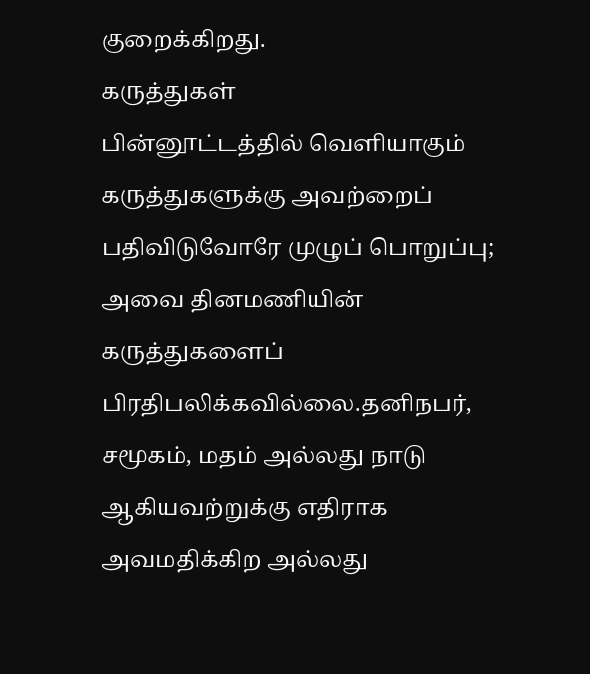குறைக்கிறது.
கருத்துகள்
பின்னூட்டத்தில் வெளியாகும் கருத்துகளுக்கு அவற்றைப் பதிவிடுவோரே முழுப் பொறுப்பு; அவை தினமணியின் கருத்துகளைப் பிரதிபலிக்கவில்லை.தனிநபர், சமூகம், மதம் அல்லது நாடு ஆகியவற்றுக்கு எதிராக அவமதிக்கிற அல்லது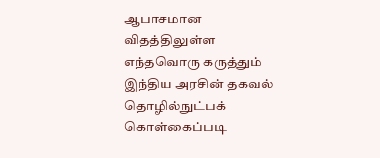ஆபாசமான விதத்திலுள்ள எந்தவொரு கருத்தும் இந்திய அரசின் தகவல் தொழில்நுட்பக் கொள்கைப்படி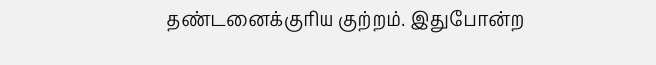தண்டனைக்குரிய குற்றம். இதுபோன்ற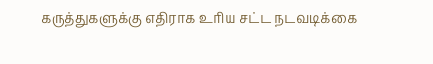கருத்துகளுக்கு எதிராக உரிய சட்ட நடவடிக்கை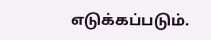எடுக்கப்படும்.